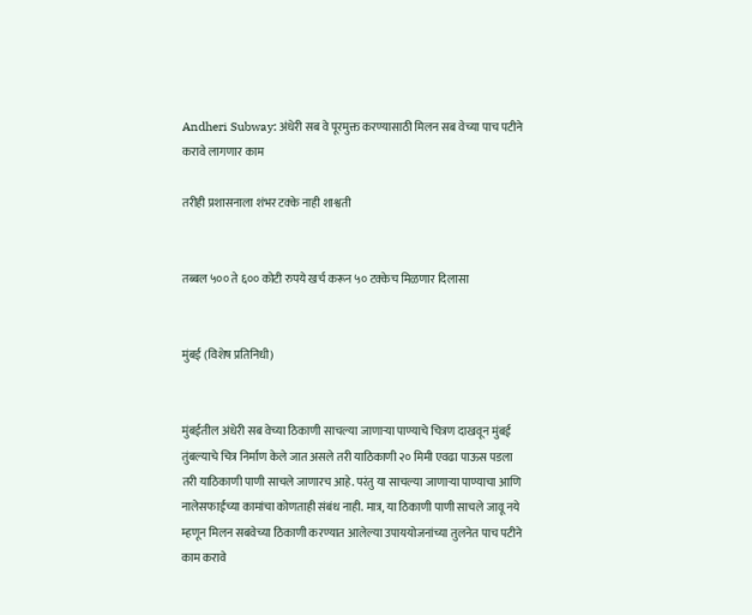Andheri Subway: अंधेरी सब वे पूरमुक्त करण्यासाठी मिलन सब वेच्या पाच पटीने करावे लागणार काम

तरीही प्रशासनाला शंभर टक्के नाही शाश्वती


तब्बल ५०० ते ६०० कोटी रुपये खर्च करून ५० टक्केच मिळणार दिलासा


मुंबई (विशेष प्रतिनिधी)


मुंबईतील अंधेरी सब वेच्या ठिकाणी साचल्या जाणाऱ्या पाण्याचे चित्रण दाखवून मुंबई तुंबल्याचे चित्र निर्माण केले जात असले तरी याठिकाणी २० मिमी एवढा पाऊस पडला तरी याठिकाणी पाणी साचले जाणारच आहे. परंतु या साचल्या जाणाऱ्या पाण्याचा आणि नालेसफाईच्या कामांचा कोणताही संबंध नाही. मात्र, या ठिकाणी पाणी साचले जावू नये म्हणून मिलन सबवेच्या ठिकाणी करण्यात आलेल्या उपाययोजनांच्या तुलनेत पाच पटीने काम करावे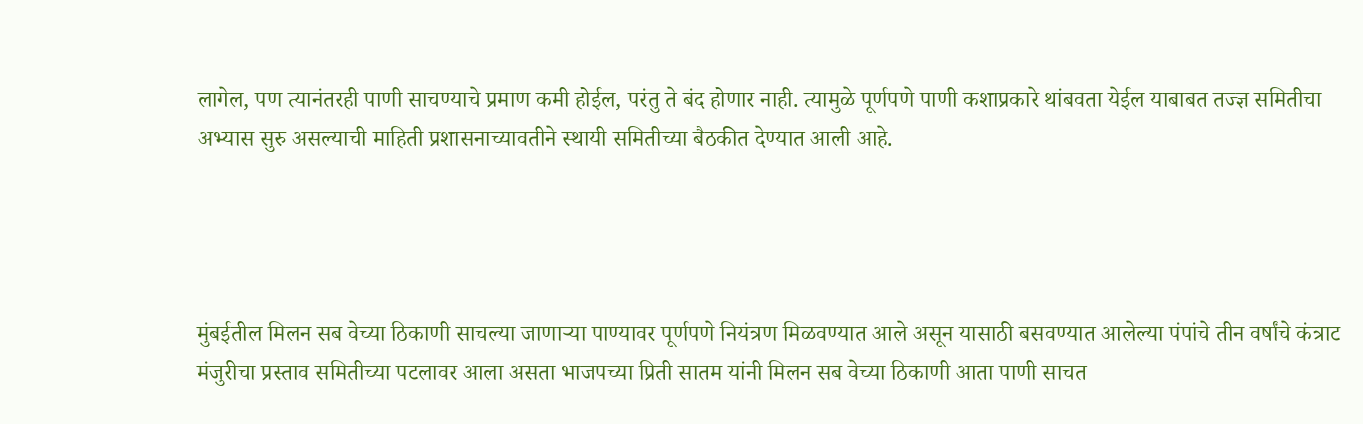लागेल, पण त्यानंतरही पाणी साचण्याचे प्रमाण कमी होईल, परंतु ते बंद होणार नाही. त्यामुळे पूर्णपणे पाणी कशाप्रकारे थांबवता येईल याबाबत तज्ज्ञ समितीचा अभ्यास सुरु असल्याची माहिती प्रशासनाच्यावतीने स्थायी समितीच्या बैठकीत देण्यात आली आहे.




मुंबईतील मिलन सब वेच्या ठिकाणी साचल्या जाणाऱ्या पाण्यावर पूर्णपणे नियंत्रण मिळवण्यात आले असून यासाठी बसवण्यात आलेल्या पंपांचे तीन वर्षांचे कंत्राट मंजुरीचा प्रस्ताव समितीच्या पटलावर आला असता भाजपच्या प्रिती सातम यांनी मिलन सब वेच्या ठिकाणी आता पाणी साचत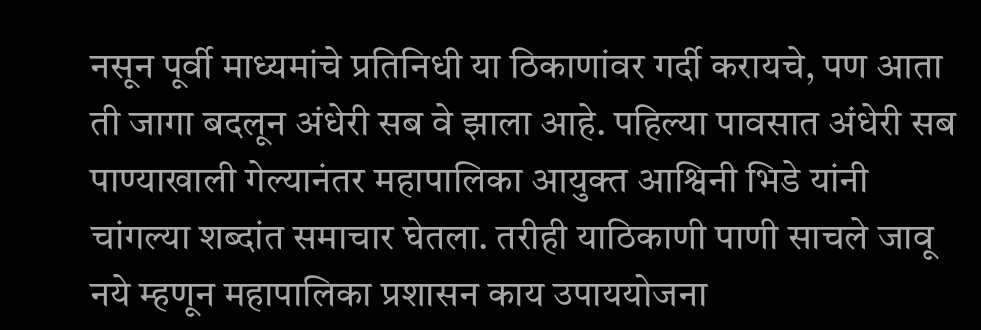नसून पूर्वी माध्यमांचे प्रतिनिधी या ठिकाणांवर गर्दी करायचे, पण आता ती जागा बदलून अंधेरी सब वे झाला आहे. पहिल्या पावसात अंधेरी सब पाण्याखाली गेल्यानंतर महापालिका आयुक्त आश्विनी भिडे यांनी चांगल्या शब्दांत समाचार घेतला. तरीही याठिकाणी पाणी साचले जावू नये म्हणून महापालिका प्रशासन काय उपाययोजना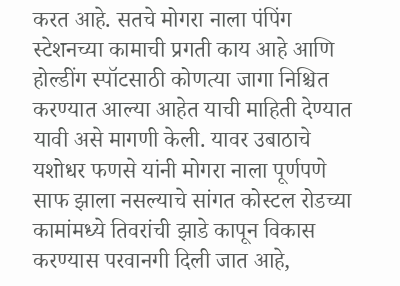करत आहे. सतचे मोगरा नाला पंपिंग स्टेशनच्या कामाची प्रगती काय आहे आणि होल्डींग स्पॉटसाठी कोणत्या जागा निश्चित करण्यात आल्या आहेत याची माहिती देण्यात यावी असे मागणी केली. यावर उबाठाचे यशोधर फणसे यांनी मोगरा नाला पूर्णपणे साफ झाला नसल्याचे सांगत कोस्टल रोडच्या कामांमध्ये तिवरांची झाडे कापून विकास करण्यास परवानगी दिली जात आहे,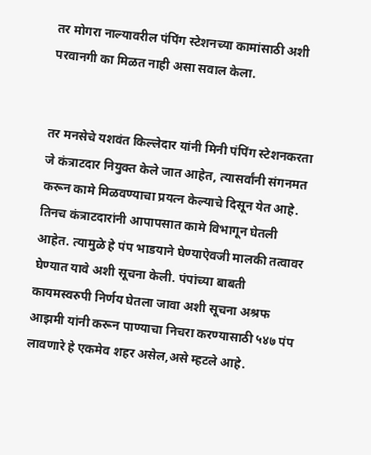तर मोगरा नाल्यावरील पंपिंग स्टेशनच्या कामांसाठी अशी परवानगी का मिळत नाही असा सवाल केला.


तर मनसेचे यशवंत किल्लेदार यांनी मिनी पंपिंग स्टेशनकरता जे कंत्राटदार नियुक्त केले जात आहेत, त्यासर्वांनी संगनमत करून कामे मिळवण्याचा प्रयत्न केल्याचे दिसून येत आहे. तिनच कंत्राटदारांनी आपापसात कामे विभागून घेतली आहेत. त्यामुळे हे पंप भाडयाने घेण्याऐवजी मालकी तत्वावर घेण्यात यावे अशी सूचना केली. पंपांच्या बाबती कायमस्वरुपी निर्णय घेतला जावा अशी सूचना अश्रफ आझमी यांनी करून पाण्याचा निचरा करण्यासाठी ५४७ पंप लावणारे हे एकमेव शहर असेल,असे म्हटले आहे.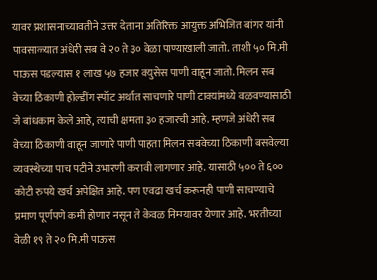यावर प्रशासनाच्यावतीने उत्तर देताना अतिरिक्त आयुक्त अभिजित बांगर यांनी पावसाळ्यात अंधेरी सब वे २० ते ३० वेळा पाण्याखाली जातो. ताशी ५० मि.मी पाऊस पडल्यास १ लाख ५७ हजार क्युसेस पाणी वाहून जातो. मिलन सब वेच्या ठिकाणी होल्डींग स्पॉट अर्थात साचणारे पाणी टाक्यांमध्ये वळवण्यासाठी जे बांधकाम केले आहे, त्याची क्षमता ३० हजारची आहे. म्हणजे अंधेरी सब वेच्या ठिकाणी वाहून जाणारे पाणी पाहता मिलन सबवेच्या ठिकाणी बसवेल्या व्यवस्थेच्या पाच पटीने उभारणी करावी लागणार आहे. यासाठी ५०० ते ६०० कोटी रुपये खर्च अपेक्षित आहे. पण एवढा खर्च करूनही पाणी साचण्याचे प्रमाण पूर्णपणे कमी होणार नसून ते केवळ निम्म्यावर येणार आहे. भरतीच्या वेळी १९ ते २० मि.मी पाऊस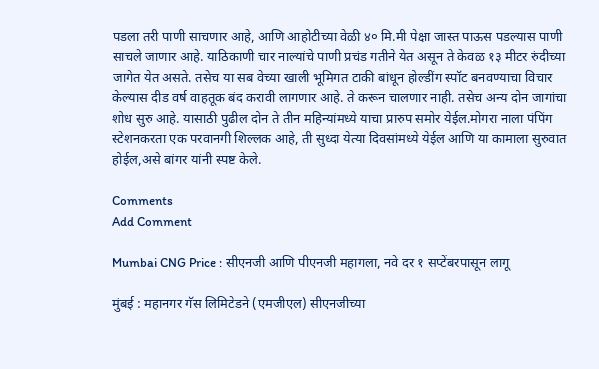पडला तरी पाणी साचणार आहे, आणि आहोटीच्या वेळी ४० मि.मी पेक्षा जास्त पाऊस पडल्यास पाणी साचले जाणार आहे. याठिकाणी चार नाल्यांचे पाणी प्रचंड गतीने येत असून ते केवळ १३ मीटर रुंदीच्या जागेत येत असते. तसेच या सब वेच्या खाली भूमिगत टाकी बांधून होल्डींग स्पॉट बनवण्याचा विचार केल्यास दीड वर्ष वाहतूक बंद करावी लागणार आहे. ते करून चालणार नाही. तसेच अन्य दोन जागांचा शोध सुरु आहे. यासाठी पुढील दोन ते तीन महिन्यांमध्ये याचा प्रारुप समोर येईल.मोगरा नाला पंपिंग स्टेशनकरता एक परवानगी शिल्लक आहे, ती सुध्दा येत्या दिवसांमध्ये येईल आणि या कामाला सुरुवात होईल,असे बांगर यांनी स्पष्ट केले.

Comments
Add Comment

Mumbai CNG Price : सीएनजी आणि पीएनजी महागला, नवे दर १ सप्टेंबरपासून लागू

मुंबई : महानगर गॅस लिमिटेडने (एमजीएल) सीएनजीच्या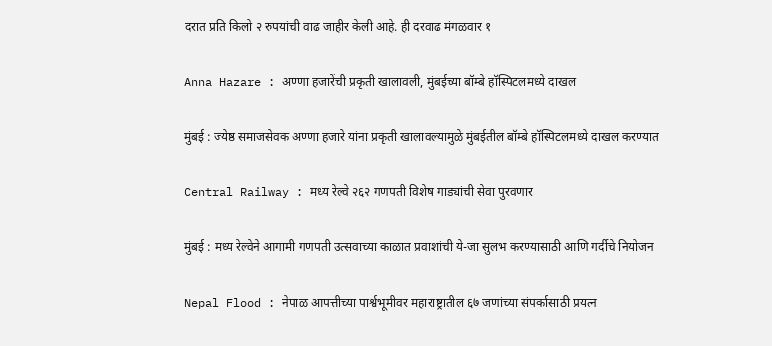दरात प्रति किलो २ रुपयांची वाढ जाहीर केली आहे. ही दरवाढ मंगळवार १

Anna Hazare : अण्णा हजारेंची प्रकृती खालावली, मुंबईच्या बॉम्बे हॉस्पिटलमध्ये दाखल

मुंबई : ज्येष्ठ समाजसेवक अण्णा हजारे यांना प्रकृती खालावल्यामुळे मुंबईतील बॉम्बे हॉस्पिटलमध्ये दाखल करण्यात

Central Railway : मध्य रेल्वे २६२ गणपती विशेष गाड्यांची सेवा पुरवणार

मुंबई : मध्य रेल्वेने आगामी गणपती उत्सवाच्या काळात प्रवाशांची ये-जा सुलभ करण्यासाठी आणि गर्दीचे नियोजन

Nepal Flood : नेपाळ आपत्तीच्या पार्श्वभूमीवर महाराष्ट्रातील ६७ जणांच्या संपर्कासाठी प्रयत्न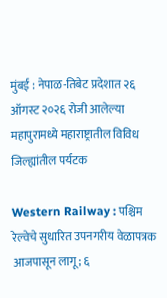मुंबई : नेपाळ-तिबेट प्रदेशात २६ ऑगस्ट २०२६ रोजी आलेल्या महापुरामध्ये महाराष्ट्रातील विविध जिल्ह्यांतील पर्यटक

Western Railway : पश्चिम रेल्वेचे सुधारित उपनगरीय वेळापत्रक आजपासून लागू; ६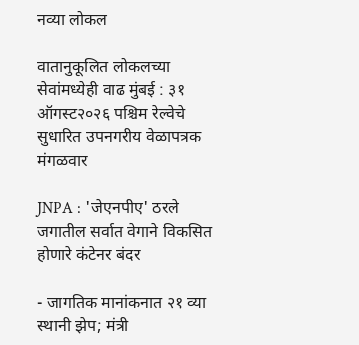नव्या लोकल

वातानुकूलित लोकलच्या सेवांमध्येही वाढ मुंबई : ३१ ऑगस्ट२०२६ पश्चिम रेल्वेचे सुधारित उपनगरीय वेळापत्रक मंगळवार

JNPA : 'जेएनपीए' ठरले जगातील सर्वात वेगाने विकसित होणारे कंटेनर बंदर

- जागतिक मानांकनात २१ व्या स्थानी झेप; मंत्री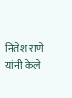नितेश राणे यांनी केले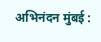अभिनंदन मुंबई :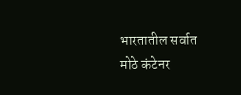भारतातील सर्वात मोठे कंटेनर